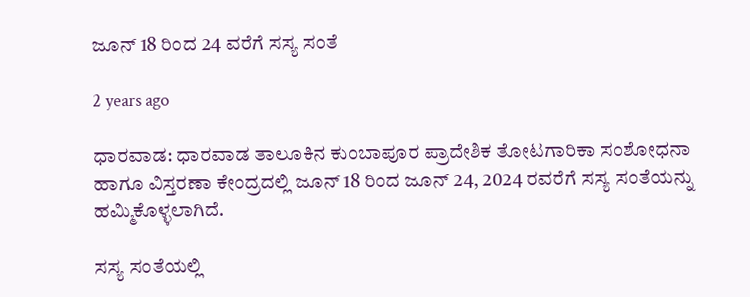ಜೂನ್ 18 ರಿಂದ 24 ವರೆಗೆ ಸಸ್ಯ ಸಂತೆ

2 years ago

ಧಾರವಾಡ: ಧಾರವಾಡ ತಾಲೂಕಿನ ಕುಂಬಾಪೂರ ಪ್ರಾದೇಶಿಕ ತೋಟಗಾರಿಕಾ ಸಂಶೋಧನಾ ಹಾಗೂ ವಿಸ್ತರಣಾ ಕೇಂದ್ರದಲ್ಲಿ ಜೂನ್ 18 ರಿಂದ ಜೂನ್ 24, 2024 ರವರೆಗೆ ಸಸ್ಯ ಸಂತೆಯನ್ನು ಹಮ್ಮಿಕೊಳ್ಳಲಾಗಿದೆ.

ಸಸ್ಯ ಸಂತೆಯಲ್ಲಿ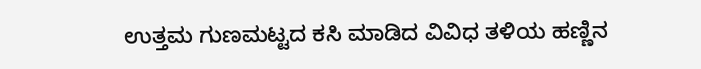ಉತ್ತಮ ಗುಣಮಟ್ಟದ ಕಸಿ ಮಾಡಿದ ವಿವಿಧ ತಳಿಯ ಹಣ್ಣಿನ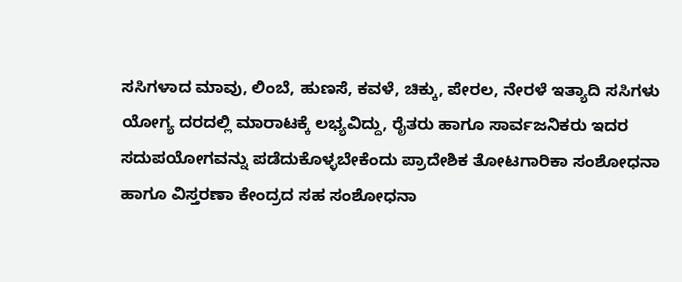ಸಸಿಗಳಾದ ಮಾವು, ಲಿಂಬೆ, ಹುಣಸೆ, ಕವಳೆ, ಚಿಕ್ಕು, ಪೇರಲ, ನೇರಳೆ ಇತ್ಯಾದಿ ಸಸಿಗಳು ಯೋಗ್ಯ ದರದಲ್ಲಿ ಮಾರಾಟಕ್ಕೆ ಲಭ್ಯವಿದ್ದು, ರೈತರು ಹಾಗೂ ಸಾರ್ವಜನಿಕರು ಇದರ ಸದುಪಯೋಗವನ್ನು ಪಡೆದುಕೊಳ್ಳಬೇಕೆಂದು ಪ್ರಾದೇಶಿಕ ತೋಟಗಾರಿಕಾ ಸಂಶೋಧನಾ ಹಾಗೂ ವಿಸ್ತರಣಾ ಕೇಂದ್ರದ ಸಹ ಸಂಶೋಧನಾ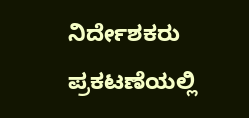ನಿರ್ದೇಶಕರು ಪ್ರಕಟಣೆಯಲ್ಲಿ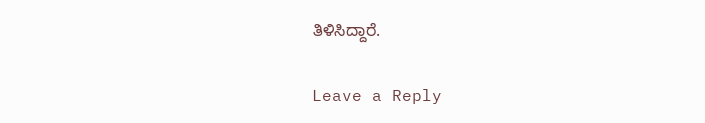ತಿಳಿಸಿದ್ದಾರೆ.

Leave a Reply